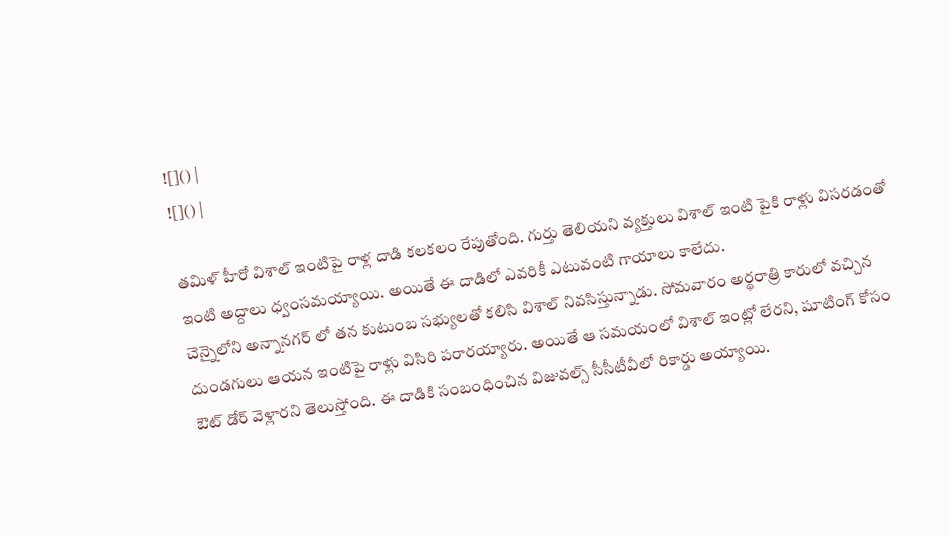![]() |
![]() |

తమిళ్ హీరో విశాల్ ఇంటిపై రాళ్ల దాడి కలకలం రేపుతోంది. గుర్తు తెలియని వ్యక్తులు విశాల్ ఇంటి పైకి రాళ్లు విసరడంతో ఇంటి అద్దాలు ధ్వంసమయ్యాయి. అయితే ఈ దాడిలో ఎవరికీ ఎటువంటి గాయాలు కాలేదు.
చెన్నైలోని అన్నానగర్ లో తన కుటుంబ సభ్యులతో కలిసి విశాల్ నివసిస్తున్నాడు. సోమవారం అర్థరాత్రి కారులో వచ్చిన దుండగులు ఆయన ఇంటిపై రాళ్లు విసిరి పరారయ్యారు. అయితే ఆ సమయంలో విశాల్ ఇంట్లో లేరని, షూటింగ్ కోసం ఔట్ డోర్ వెళ్లారని తెలుస్తోంది. ఈ దాడికి సంబంధించిన విజువల్స్ సీసీటీవీలో రికార్డు అయ్యాయి.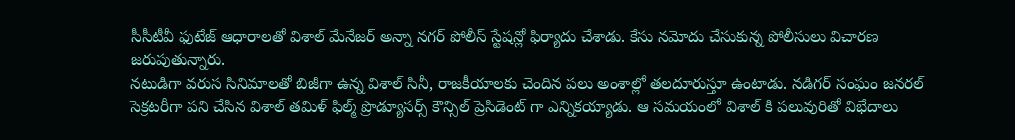సీసీటీవీ ఫుటేజ్ ఆధారాలతో విశాల్ మేనేజర్ అన్నా నగర్ పోలీస్ స్టేషన్లో ఫిర్యాదు చేశాడు. కేసు నమోదు చేసుకున్న పోలీసులు విచారణ జరుపుతున్నారు.
నటుడిగా వరుస సినిమాలతో బిజీగా ఉన్న విశాల్ సినీ, రాజకీయాలకు చెందిన పలు అంశాల్లో తలదూరుస్తూ ఉంటాడు. నడిగర్ సంఘం జనరల్ సెక్రటరీగా పని చేసిన విశాల్ తమిళ్ ఫిల్మ్ ప్రొడ్యూసర్స్ కౌన్సిల్ ప్రెసిడెంట్ గా ఎన్నికయ్యాడు. ఆ సమయంలో విశాల్ కి పలువురితో విభేదాలు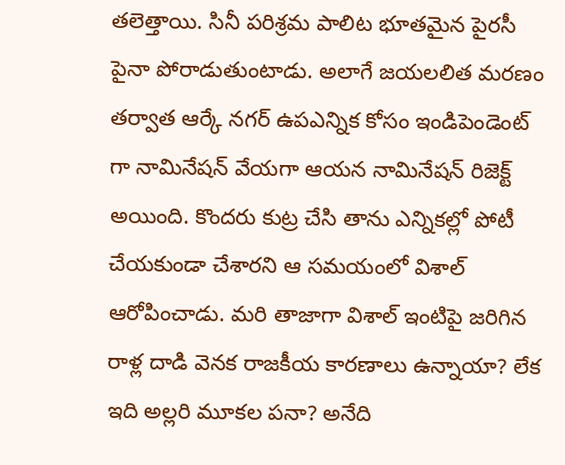తలెత్తాయి. సినీ పరిశ్రమ పాలిట భూతమైన పైరసీ పైనా పోరాడుతుంటాడు. అలాగే జయలలిత మరణం తర్వాత ఆర్కే నగర్ ఉపఎన్నిక కోసం ఇండిపెండెంట్ గా నామినేషన్ వేయగా ఆయన నామినేషన్ రిజెక్ట్ అయింది. కొందరు కుట్ర చేసి తాను ఎన్నికల్లో పోటీ చేయకుండా చేశారని ఆ సమయంలో విశాల్ ఆరోపించాడు. మరి తాజాగా విశాల్ ఇంటిపై జరిగిన రాళ్ల దాడి వెనక రాజకీయ కారణాలు ఉన్నాయా? లేక ఇది అల్లరి మూకల పనా? అనేది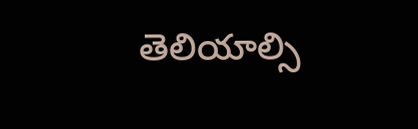తెలియాల్సి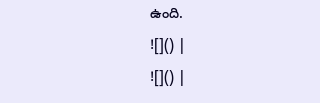ఉంది.
![]() |
![]() |